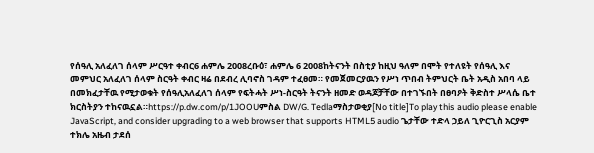የሰዓሊ አለፈለገ ሰላም ሥርዓተ ቀብር6 ሐምሌ 2008ረቡዕ፣ ሐምሌ 6 2008ከትናንት በስቲያ ከዚህ ዓለም በሞት የተለዩት የሰዓሊ እና መምህር አለፈለገ ሰላም ስርዓት ቀብር ዛሬ በደብረ ሊባኖስ ገዳም ተፈፀመ። የመጀመርያዉን የሥነ ጥበብ ትምህርት ቤት አዲስ አበባ ላይ በመክፈታቸዉ የሚታወቁት የሰዓሊአለፈለገ ሰላም የፍትሓት ሥነ-ስርዓት ትናንት ዘመድ ወዳጆቻቸው በተገኙበት በፀባዖት ቅድስተ ሥላሴ ቤተ ክርስትያን ተከናዉኗል።https://p.dw.com/p/1JOOUምስል DW/G. Tedlaማስታወቂያ[No title]To play this audio please enable JavaScript, and consider upgrading to a web browser that supports HTML5 audio ጌታቸው ተድላ ኃይለ ጊዮርጊስ አርያም ተክሌ አዜብ ታደሰ